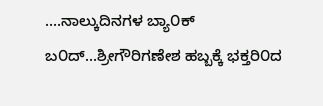....ನಾಲ್ಕುದಿನಗಳ ಬ್ಯಾ೦ಕ್ ಬ೦ದ್...ಶ್ರೀಗೌರಿಗಣೇಶ ಹಬ್ಬಕ್ಕೆ ಭಕ್ತರಿ೦ದ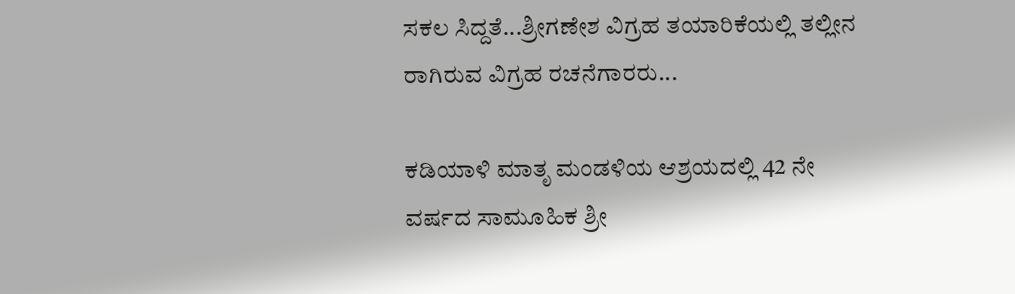ಸಕಲ ಸಿದ್ದತೆ...ಶ್ರೀಗಣೇಶ ವಿಗ್ರಹ ತಯಾರಿಕೆಯಲ್ಲಿ ತಲ್ಲೀನ ರಾಗಿರುವ ವಿಗ್ರಹ ರಚನೆಗಾರರು...

ಕಡಿಯಾಳಿ ಮಾತೃ ಮಂಡಳಿಯ ಆಶ್ರಯದಲ್ಲಿ 42 ನೇ ವರ್ಷದ ಸಾಮೂಹಿಕ ಶ್ರೀ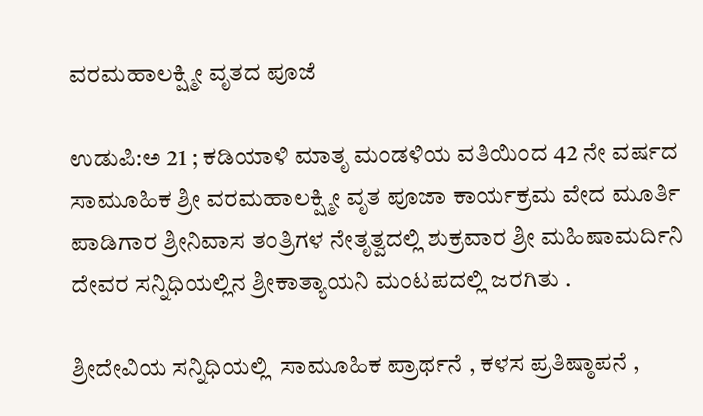ವರಮಹಾಲಕ್ಷ್ಮೀ ವೃತದ ಪೂಜೆ

ಉಡುಪಿ:ಅ 21 ; ಕಡಿಯಾಳಿ ಮಾತೃ ಮಂಡಳಿಯ ವತಿಯಿಂದ 42 ನೇ ವರ್ಷದ ಸಾಮೂಹಿಕ ಶ್ರೀ ವರಮಹಾಲಕ್ಷ್ಮೀ ವೃತ ಪೂಜಾ ಕಾರ್ಯಕ್ರಮ ವೇದ ಮೂರ್ತಿ ಪಾಡಿಗಾರ ಶ್ರೀನಿವಾಸ ತಂತ್ರಿಗಳ ನೇತೃತ್ವದಲ್ಲಿ ಶುಕ್ರವಾರ ಶ್ರೀ ಮಹಿಷಾಮರ್ದಿನಿ ದೇವರ ಸನ್ನಿಧಿಯಲ್ಲಿನ ಶ್ರೀಕಾತ್ಯಾಯನಿ ಮಂಟಪದಲ್ಲಿ ಜರಗಿತು .

ಶ್ರೀದೇವಿಯ ಸನ್ನಿಧಿಯಲ್ಲಿ  ಸಾಮೂಹಿಕ ಪ್ರಾರ್ಥನೆ , ಕಳಸ ಪ್ರತಿಷ್ಠಾಪನೆ ,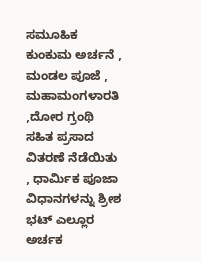ಸಮೂಹಿಕ ಕುಂಕುಮ ಅರ್ಚನೆ , ಮಂಡಲ ಪೂಜೆ , ಮಹಾಮಂಗಳಾರತಿ ,ದೋರ ಗ್ರಂಥಿ ಸಹಿತ ಪ್ರಸಾದ ವಿತರಣೆ ನೆಡೆಯಿತು , ಧಾರ್ಮಿಕ ಪೂಜಾ ವಿಧಾನಗಳನ್ನು ಶ್ರೀಶ ಭಟ್ ಎಲ್ಲೂರ ಅರ್ಚಕ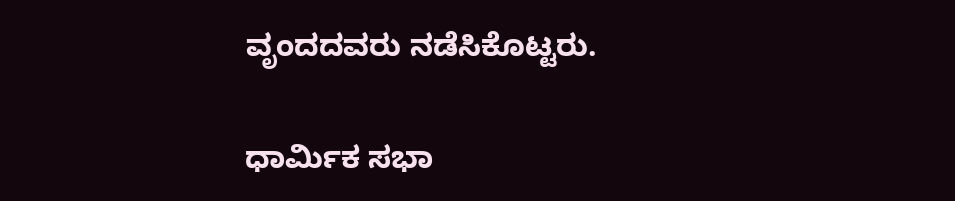ವೃಂದದವರು ನಡೆಸಿಕೊಟ್ಟರು.

ಧಾರ್ಮಿಕ ಸಭಾ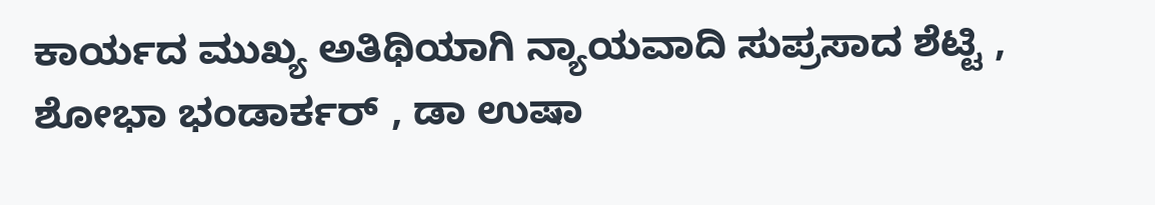ಕಾರ್ಯದ ಮುಖ್ಯ ಅತಿಥಿಯಾಗಿ ನ್ಯಾಯವಾದಿ ಸುಪ್ರಸಾದ ಶೆಟ್ಟಿ , ಶೋಭಾ ಭಂಡಾರ್ಕರ್ , ಡಾ ಉಷಾ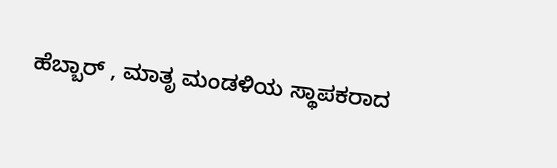ಹೆಬ್ಬಾರ್ , ಮಾತೃ ಮಂಡಳಿಯ ಸ್ಥಾಪಕರಾದ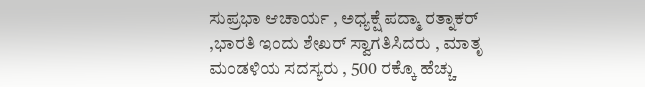ಸುಪ್ರಭಾ ಆಚಾರ್ಯ , ಅಧ್ಯಕ್ಷೆ ಪದ್ಮಾ ರತ್ನಾಕರ್ ,ಭಾರತಿ ಇಂದು ಶೇಖರ್ ಸ್ವಾಗತಿಸಿದರು , ಮಾತೃ ಮಂಡಳಿಯ ಸದಸ್ಯರು , 500 ರಕ್ಕೊ ಹೆಚ್ಚು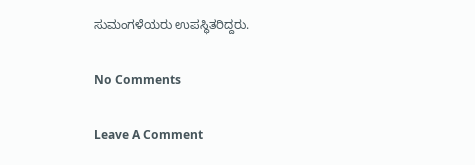ಸುಮಂಗಳೆಯರು ಉಪಸ್ಥಿತರಿದ್ದರು.

No Comments

Leave A Comment